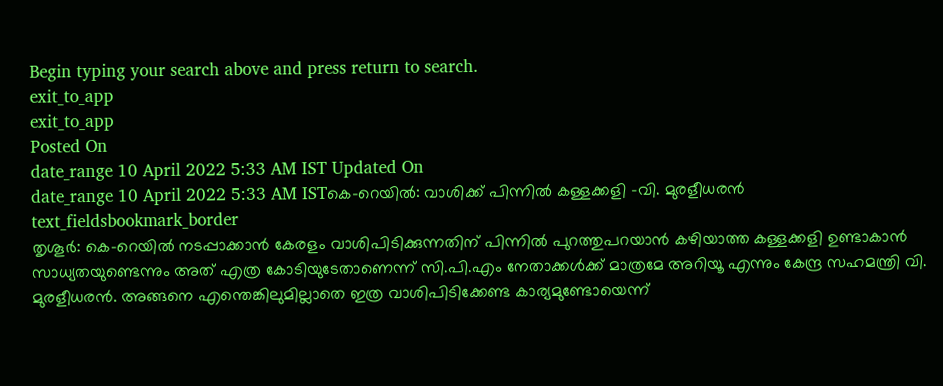Begin typing your search above and press return to search.
exit_to_app
exit_to_app
Posted On
date_range 10 April 2022 5:33 AM IST Updated On
date_range 10 April 2022 5:33 AM ISTകെ-റെയിൽ: വാശിക്ക് പിന്നിൽ കള്ളക്കളി -വി. മുരളീധരൻ
text_fieldsbookmark_border
തൃശൂർ: കെ-റെയിൽ നടപ്പാക്കാൻ കേരളം വാശിപിടിക്കുന്നതിന് പിന്നിൽ പുറത്തുപറയാൻ കഴിയാത്ത കള്ളക്കളി ഉണ്ടാകാൻ സാധ്യതയുണ്ടെന്നും അത് എത്ര കോടിയുടേതാണെന്ന് സി.പി.എം നേതാക്കൾക്ക് മാത്രമേ അറിയൂ എന്നും കേന്ദ്ര സഹമന്ത്രി വി. മുരളീധരൻ. അങ്ങനെ എന്തെങ്കിലുമില്ലാതെ ഇത്ര വാശിപിടിക്കേണ്ട കാര്യമുണ്ടോയെന്ന്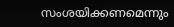സംശയിക്കണമെന്നും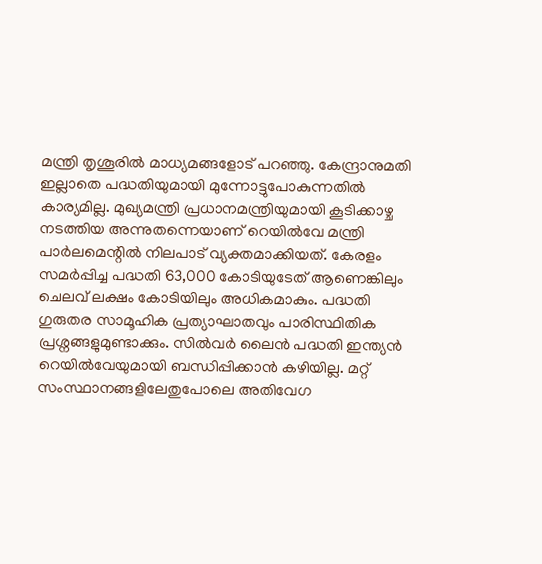മന്ത്രി തൃശൂരിൽ മാധ്യമങ്ങളോട് പറഞ്ഞു. കേന്ദ്രാനുമതി ഇല്ലാതെ പദ്ധതിയുമായി മുന്നോട്ടുപോകുന്നതിൽ കാര്യമില്ല. മുഖ്യമന്ത്രി പ്രധാനമന്ത്രിയുമായി കൂടിക്കാഴ്ച നടത്തിയ അന്നുതന്നെയാണ് റെയിൽവേ മന്ത്രി പാർലമെന്റിൽ നിലപാട് വ്യക്തമാക്കിയത്. കേരളം സമർപ്പിച്ച പദ്ധതി 63,000 കോടിയുടേത് ആണെങ്കിലും ചെലവ് ലക്ഷം കോടിയിലും അധികമാകും. പദ്ധതി ഗുരുതര സാമൂഹിക പ്രത്യാഘാതവും പാരിസ്ഥിതിക പ്രശ്നങ്ങളുമുണ്ടാക്കും. സിൽവർ ലൈൻ പദ്ധതി ഇന്ത്യൻ റെയിൽവേയുമായി ബന്ധിപ്പിക്കാൻ കഴിയില്ല. മറ്റ് സംസ്ഥാനങ്ങളിലേതുപോലെ അതിവേഗ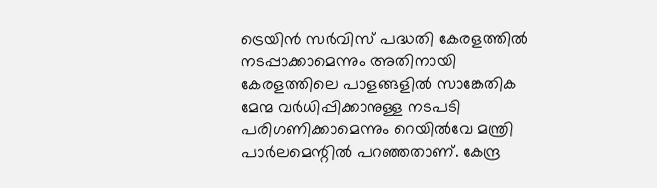ട്രെയിൻ സർവിസ് പദ്ധതി കേരളത്തിൽ നടപ്പാക്കാമെന്നും അതിനായി കേരളത്തിലെ പാളങ്ങളിൽ സാങ്കേതിക മേന്മ വർധിപ്പിക്കാനുള്ള നടപടി പരിഗണിക്കാമെന്നും റെയിൽവേ മന്ത്രി പാർലമെന്റിൽ പറഞ്ഞതാണ്. കേന്ദ്ര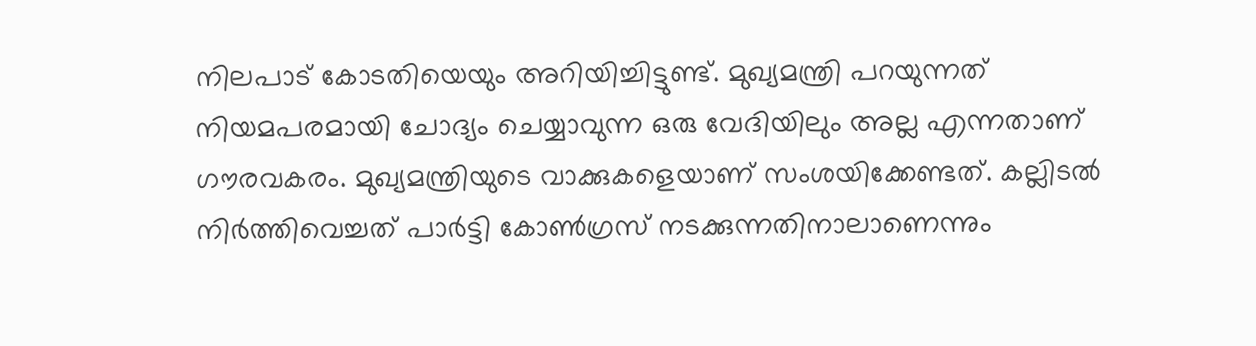നിലപാട് കോടതിയെയും അറിയിച്ചിട്ടുണ്ട്. മുഖ്യമന്ത്രി പറയുന്നത് നിയമപരമായി ചോദ്യം ചെയ്യാവുന്ന ഒരു വേദിയിലും അല്ല എന്നതാണ് ഗൗരവകരം. മുഖ്യമന്ത്രിയുടെ വാക്കുകളെയാണ് സംശയിക്കേണ്ടത്. കല്ലിടൽ നിർത്തിവെച്ചത് പാർട്ടി കോൺഗ്രസ് നടക്കുന്നതിനാലാണെന്നും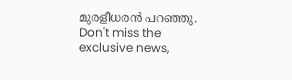മുരളീധരൻ പറഞ്ഞു.
Don't miss the exclusive news,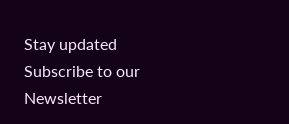Stay updated
Subscribe to our Newsletter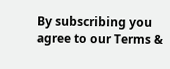By subscribing you agree to our Terms &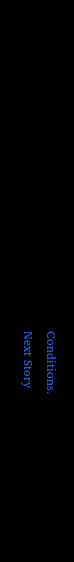Conditions.
Next Story